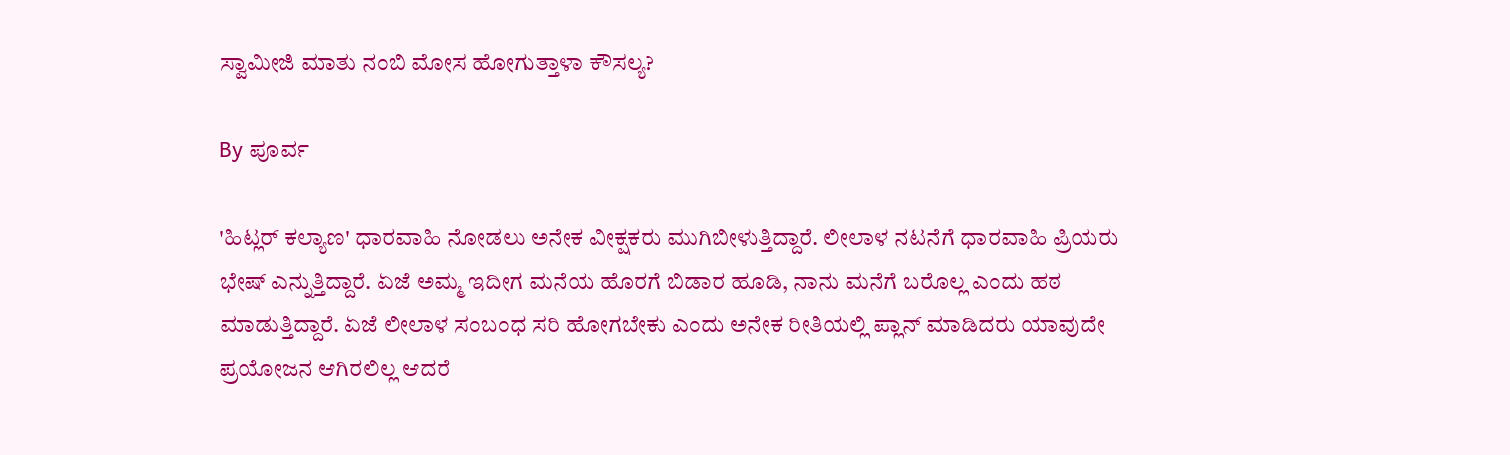ಸ್ವಾಮೀಜಿ ಮಾತು ನಂಬಿ ಮೋಸ ಹೋಗುತ್ತಾಳಾ ಕೌಸಲ್ಯ?

By ಪೂರ್ವ

'ಹಿಟ್ಲರ್ ಕಲ್ಯಾಣ' ಧಾರವಾಹಿ ನೋಡಲು ಅನೇಕ ವೀಕ್ಷಕರು ಮುಗಿಬೀಳುತ್ತಿದ್ದಾರೆ. ಲೀಲಾಳ ನಟನೆಗೆ ಧಾರವಾಹಿ ಪ್ರಿಯರು ಭೇಷ್ ಎನ್ನುತ್ತಿದ್ದಾರೆ. ಏಜೆ ಅಮ್ಮ ಇದೀಗ ಮನೆಯ ಹೊರಗೆ ಬಿಡಾರ ಹೂಡಿ, ನಾನು ಮನೆಗೆ ಬರೊಲ್ಲ ಎಂದು ಹಠ ಮಾಡುತ್ತಿದ್ದಾರೆ. ಏಜೆ ಲೀಲಾಳ ಸಂಬಂಧ ಸರಿ ಹೋಗಬೇಕು ಎಂದು ಅನೇಕ ರೀತಿಯಲ್ಲಿ ಪ್ಲಾನ್ ಮಾಡಿದರು ಯಾವುದೇ ಪ್ರಯೋಜನ ಆಗಿರಲಿಲ್ಲ ಆದರೆ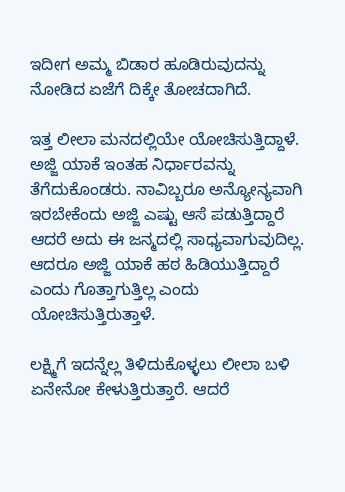ಇದೀಗ ಅಮ್ಮ ಬಿಡಾರ ಹೂಡಿರುವುದನ್ನು ನೋಡಿದ ಏಜೆಗೆ ದಿಕ್ಕೇ ತೋಚದಾಗಿದೆ.

ಇತ್ತ ಲೀಲಾ ಮನದಲ್ಲಿಯೇ ಯೋಚಿಸುತ್ತಿದ್ದಾಳೆ. ಅಜ್ಜಿ ಯಾಕೆ ಇಂತಹ ನಿರ್ಧಾರವನ್ನು ತೆಗೆದುಕೊಂಡರು. ನಾವಿಬ್ಬರೂ ಅನ್ಯೋನ್ಯವಾಗಿ ಇರಬೇಕೆಂದು ಅಜ್ಜಿ ಎಷ್ಟು ಆಸೆ ಪಡುತ್ತಿದ್ದಾರೆ ಆದರೆ ಅದು ಈ ಜನ್ಮದಲ್ಲಿ ಸಾಧ್ಯವಾಗುವುದಿಲ್ಲ. ಆದರೂ ಅಜ್ಜಿ ಯಾಕೆ ಹಠ ಹಿಡಿಯುತ್ತಿದ್ದಾರೆ ಎಂದು ಗೊತ್ತಾಗುತ್ತಿಲ್ಲ ಎಂದು ಯೋಚಿಸುತ್ತಿರುತ್ತಾಳೆ.

ಲಕ್ಷ್ಮಿಗೆ ಇದನ್ನೆಲ್ಲ ತಿಳಿದುಕೊಳ್ಳಲು ಲೀಲಾ ಬಳಿ ಏನೇನೋ ಕೇಳುತ್ತಿರುತ್ತಾರೆ. ಆದರೆ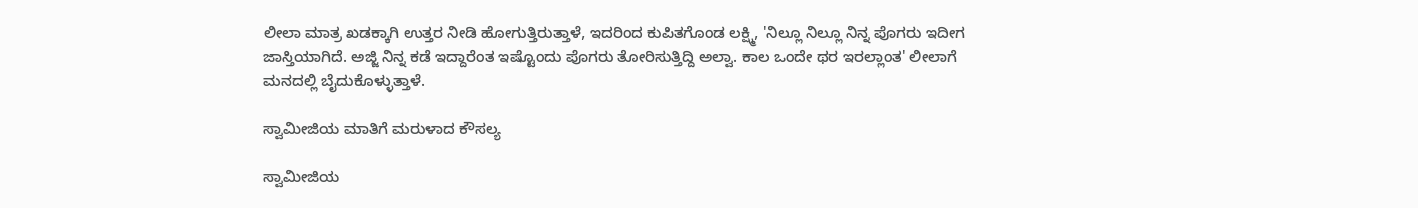ಲೀಲಾ ಮಾತ್ರ ಖಡಕ್ಕಾಗಿ ಉತ್ತರ ನೀಡಿ ಹೋಗುತ್ತಿರುತ್ತಾಳೆ, ಇದರಿಂದ ಕುಪಿತಗೊಂಡ ಲಕ್ಷ್ಮಿ, 'ನಿಲ್ಲೂ ನಿಲ್ಲೂ ನಿನ್ನ ಪೊಗರು ಇದೀಗ ಜಾಸ್ತಿಯಾಗಿದೆ. ಅಜ್ಜಿ ನಿನ್ನ ಕಡೆ ಇದ್ದಾರೆಂತ ಇಷ್ಟೊಂದು ಪೊಗರು ತೋರಿಸುತ್ತಿದ್ದಿ ಅಲ್ವಾ. ಕಾಲ ಒಂದೇ ಥರ ಇರಲ್ಲಾಂತ' ಲೀಲಾಗೆ ಮನದಲ್ಲಿ ಬೈದುಕೊಳ್ಳುತ್ತಾಳೆ.

ಸ್ವಾಮೀಜಿಯ ಮಾತಿಗೆ ಮರುಳಾದ ಕೌಸಲ್ಯ

ಸ್ವಾಮೀಜಿಯ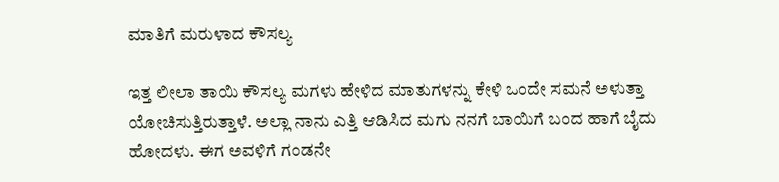ಮಾತಿಗೆ ಮರುಳಾದ ಕೌಸಲ್ಯ

ಇತ್ತ ಲೀಲಾ ತಾಯಿ ಕೌಸಲ್ಯ ಮಗಳು ಹೇಳಿದ ಮಾತುಗಳನ್ನು ಕೇಳಿ ಒಂದೇ ಸಮನೆ ಅಳುತ್ತಾ ಯೋಚಿಸುತ್ತಿರುತ್ತಾಳೆ. ಅಲ್ಲಾ ನಾನು ಎತ್ತಿ ಆಡಿಸಿದ ಮಗು ನನಗೆ ಬಾಯಿಗೆ ಬಂದ ಹಾಗೆ ಬೈದು ಹೋದಳು. ಈಗ ಅವಳಿಗೆ ಗಂಡನೇ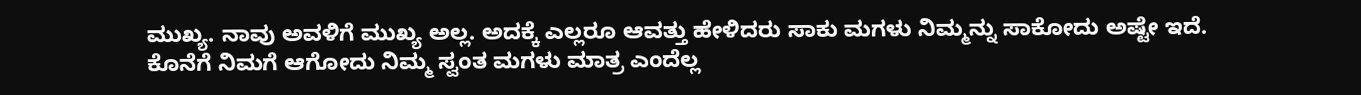ಮುಖ್ಯ. ನಾವು ಅವಳಿಗೆ ಮುಖ್ಯ ಅಲ್ಲ. ಅದಕ್ಕೆ ಎಲ್ಲರೂ ಆವತ್ತು ಹೇಳಿದರು ಸಾಕು ಮಗಳು ನಿಮ್ಮನ್ನು ಸಾಕೋದು ಅಷ್ಟೇ ಇದೆ. ಕೊನೆಗೆ ನಿಮಗೆ ಆಗೋದು ನಿಮ್ಮ ಸ್ವಂತ ಮಗಳು ಮಾತ್ರ ಎಂದೆಲ್ಲ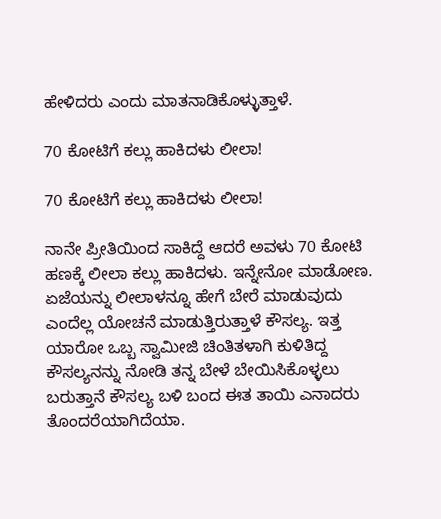ಹೇಳಿದರು ಎಂದು ಮಾತನಾಡಿಕೊಳ್ಳುತ್ತಾಳೆ.

70 ಕೋಟಿಗೆ ಕಲ್ಲು ಹಾಕಿದಳು ಲೀಲಾ!

70 ಕೋಟಿಗೆ ಕಲ್ಲು ಹಾಕಿದಳು ಲೀಲಾ!

ನಾನೇ ಪ್ರೀತಿಯಿಂದ ಸಾಕಿದ್ದೆ ಆದರೆ ಅವಳು 70 ಕೋಟಿ ಹಣಕ್ಕೆ ಲೀಲಾ ಕಲ್ಲು ಹಾಕಿದಳು. ಇನ್ನೇನೋ ಮಾಡೋಣ. ಏಜೆಯನ್ನು ಲೀಲಾಳನ್ನೂ ಹೇಗೆ ಬೇರೆ ಮಾಡುವುದು ಎಂದೆಲ್ಲ ಯೋಚನೆ ಮಾಡುತ್ತಿರುತ್ತಾಳೆ ಕೌಸಲ್ಯ. ಇತ್ತ ಯಾರೋ ಒಬ್ಬ ಸ್ವಾಮೀಜಿ ಚಿಂತಿತಳಾಗಿ ಕುಳಿತಿದ್ದ ಕೌಸಲ್ಯನನ್ನು ನೋಡಿ ತನ್ನ ಬೇಳೆ ಬೇಯಿಸಿಕೊಳ್ಳಲು ಬರುತ್ತಾನೆ ಕೌಸಲ್ಯ ಬಳಿ ಬಂದ ಈತ ತಾಯಿ ಎನಾದರು ತೊಂದರೆಯಾಗಿದೆಯಾ.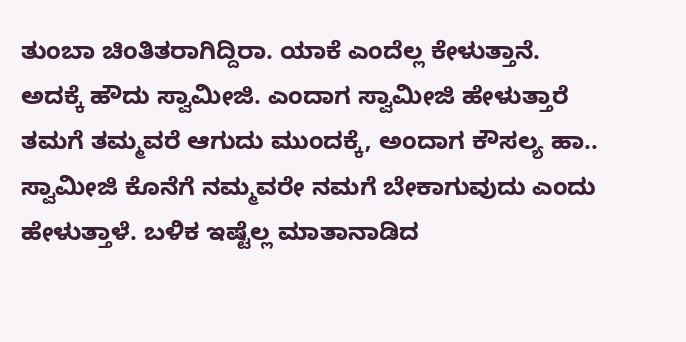ತುಂಬಾ ಚಿಂತಿತರಾಗಿದ್ದಿರಾ. ಯಾಕೆ ಎಂದೆಲ್ಲ ಕೇಳುತ್ತಾನೆ. ಅದಕ್ಕೆ ಹೌದು ಸ್ವಾಮೀಜಿ. ಎಂದಾಗ ಸ್ವಾಮೀಜಿ ಹೇಳುತ್ತಾರೆ ತಮಗೆ ತಮ್ಮವರೆ ಆಗುದು ಮುಂದಕ್ಕೆ, ಅಂದಾಗ ಕೌಸಲ್ಯ ಹಾ.. ಸ್ವಾಮೀಜಿ ಕೊನೆಗೆ ನಮ್ಮವರೇ ನಮಗೆ ಬೇಕಾಗುವುದು ಎಂದು ಹೇಳುತ್ತಾಳೆ. ಬಳಿಕ ಇಷ್ಟೆಲ್ಲ ಮಾತಾನಾಡಿದ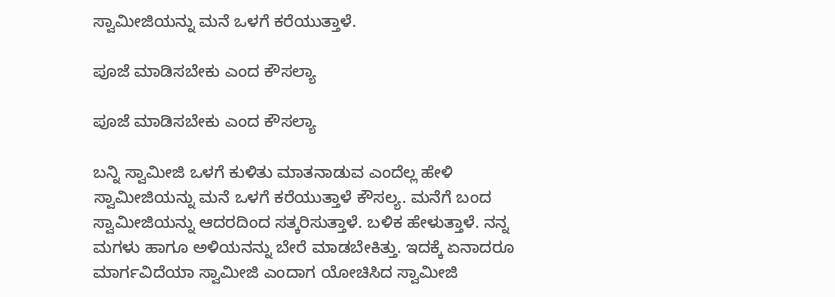ಸ್ವಾಮೀಜಿಯನ್ನು ಮನೆ ಒಳಗೆ ಕರೆಯುತ್ತಾಳೆ.

ಪೂಜೆ ಮಾಡಿಸಬೇಕು ಎಂದ ಕೌಸಲ್ಯಾ

ಪೂಜೆ ಮಾಡಿಸಬೇಕು ಎಂದ ಕೌಸಲ್ಯಾ

ಬನ್ನಿ ಸ್ವಾಮೀಜಿ ಒಳಗೆ ಕುಳಿತು ಮಾತನಾಡುವ ಎಂದೆಲ್ಲ ಹೇಳಿ ಸ್ವಾಮೀಜಿಯನ್ನು ಮನೆ ಒಳಗೆ ಕರೆಯುತ್ತಾಳೆ ಕೌಸಲ್ಯ. ಮನೆಗೆ ಬಂದ ಸ್ವಾಮೀಜಿಯನ್ನು ಆದರದಿಂದ ಸತ್ಕರಿಸುತ್ತಾಳೆ. ಬಳಿಕ ಹೇಳುತ್ತಾಳೆ. ನನ್ನ ಮಗಳು ಹಾಗೂ ಅಳಿಯನನ್ನು ಬೇರೆ ಮಾಡಬೇಕಿತ್ತು. ಇದಕ್ಕೆ ಏನಾದರೂ ಮಾರ್ಗವಿದೆಯಾ ಸ್ವಾಮೀಜಿ ಎಂದಾಗ ಯೋಚಿಸಿದ ಸ್ವಾಮೀಜಿ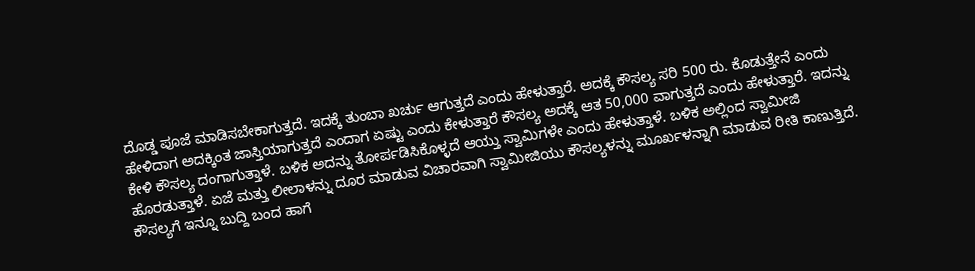ದೊಡ್ಡ ಪೂಜೆ ಮಾಡಿಸಬೇಕಾಗುತ್ತದೆ. ಇದಕ್ಕೆ ತುಂಬಾ ಖರ್ಚು ಆಗುತ್ತದೆ ಎಂದು ಹೇಳುತ್ತಾರೆ. ಅದಕ್ಕೆ ಕೌಸಲ್ಯ ಸರಿ 500 ರು. ಕೊಡುತ್ತೇನೆ ಎಂದು ಹೇಳಿದಾಗ ಅದಕ್ಕಿಂತ ಜಾಸ್ತಿಯಾಗುತ್ತದೆ ಎಂದಾಗ ಏಷ್ಟು ಎಂದು ಕೇಳುತ್ತಾರೆ ಕೌಸಲ್ಯ ಅದಕ್ಕೆ ಆತ 50,000 ವಾಗುತ್ತದೆ ಎಂದು ಹೇಳುತ್ತಾರೆ. ಇದನ್ನು ಕೇಳಿ ಕೌಸಲ್ಯ ದಂಗಾಗುತ್ತಾಳೆ. ಬಳಿಕ ಅದನ್ನು ತೋರ್ಪಡಿಸಿಕೊಳ್ಳದೆ ಆಯ್ತು ಸ್ವಾಮಿಗಳೇ ಎಂದು ಹೇಳುತ್ತಾಳೆ. ಬಳಿಕ ಅಲ್ಲಿಂದ ಸ್ವಾಮೀಜಿ ಹೊರಡುತ್ತಾಳೆ. ಏಜೆ ಮತ್ತು ಲೀಲಾಳನ್ನು ದೂರ ಮಾಡುವ ವಿಚಾರವಾಗಿ ಸ್ವಾಮೀಜಿಯು ಕೌಸಲ್ಯಳನ್ನು ಮೂರ್ಖಳನ್ನಾಗಿ ಮಾಡುವ ರೀತಿ ಕಾಣುತ್ತಿದೆ. ಕೌಸಲ್ಯಗೆ ಇನ್ನೂ ಬುದ್ದಿ ಬಂದ ಹಾಗೆ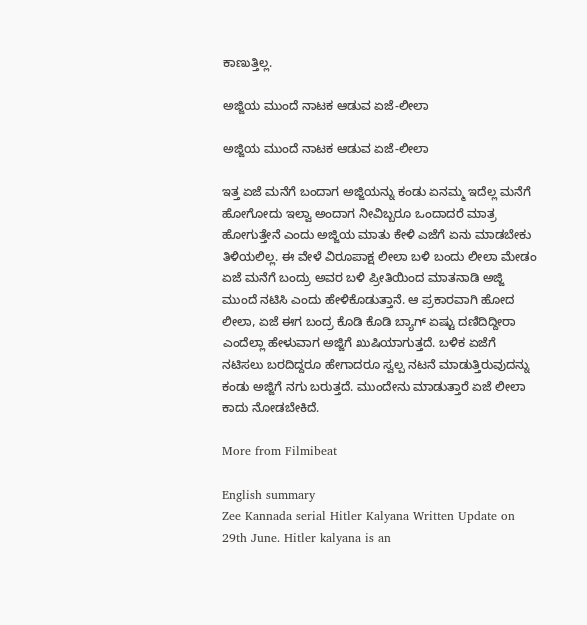ಕಾಣುತ್ತಿಲ್ಲ.

ಅಜ್ಜಿಯ ಮುಂದೆ ನಾಟಕ ಆಡುವ ಏಜೆ-ಲೀಲಾ

ಅಜ್ಜಿಯ ಮುಂದೆ ನಾಟಕ ಆಡುವ ಏಜೆ-ಲೀಲಾ

ಇತ್ತ ಏಜೆ ಮನೆಗೆ ಬಂದಾಗ ಅಜ್ಜಿಯನ್ನು ಕಂಡು ಏನಮ್ಮ ಇದೆಲ್ಲ ಮನೆಗೆ ಹೋಗೋದು ಇಲ್ವಾ ಅಂದಾಗ ನೀವಿಬ್ಬರೂ ಒಂದಾದರೆ ಮಾತ್ರ ಹೋಗುತ್ತೇನೆ ಎಂದು ಅಜ್ಜಿಯ ಮಾತು ಕೇಳಿ ಎಜೆಗೆ ಏನು ಮಾಡಬೇಕು ತಿಳಿಯಲಿಲ್ಲ. ಈ ವೇಳೆ ವಿರೂಪಾಕ್ಷ ಲೀಲಾ ಬಳಿ ಬಂದು ಲೀಲಾ ಮೇಡಂ ಏಜೆ ಮನೆಗೆ ಬಂದ್ರು ಅವರ ಬಳಿ ಪ್ರೀತಿಯಿಂದ ಮಾತನಾಡಿ ಅಜ್ಜಿ ಮುಂದೆ ನಟಿಸಿ ಎಂದು ಹೇಳಿಕೊಡುತ್ತಾನೆ. ಆ ಪ್ರಕಾರವಾಗಿ ಹೋದ ಲೀಲಾ, ಏಜೆ ಈಗ ಬಂದ್ರ ಕೊಡಿ ಕೊಡಿ ಬ್ಯಾಗ್ ಏಷ್ಟು ದಣಿದಿದ್ದೀರಾ ಎಂದೆಲ್ಲಾ ಹೇಳುವಾಗ ಅಜ್ಜಿಗೆ ಖುಷಿಯಾಗುತ್ತದೆ. ಬಳಿಕ ಏಜೆಗೆ ನಟಿಸಲು ಬರದಿದ್ದರೂ ಹೇಗಾದರೂ ಸ್ವಲ್ಪ ನಟನೆ ಮಾಡುತ್ತಿರುವುದನ್ನು ಕಂಡು ಅಜ್ಜಿಗೆ ನಗು ಬರುತ್ತದೆ. ಮುಂದೇನು ಮಾಡುತ್ತಾರೆ ಏಜೆ ಲೀಲಾ ಕಾದು ನೋಡಬೇಕಿದೆ.

More from Filmibeat

English summary
Zee Kannada serial Hitler Kalyana Written Update on 29th June. Hitler kalyana is an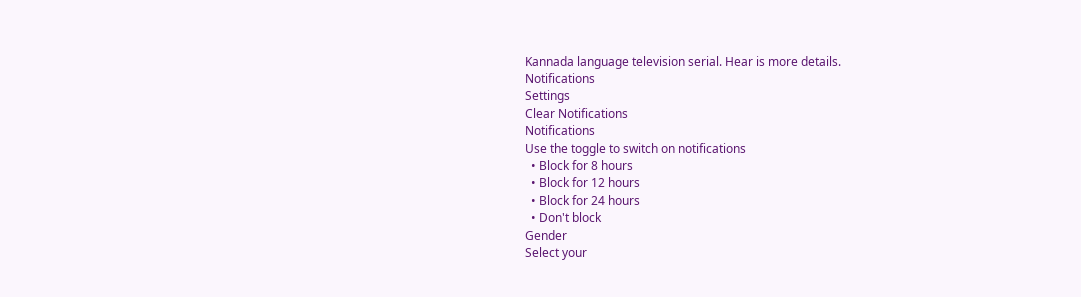Kannada language television serial. Hear is more details.
Notifications
Settings
Clear Notifications
Notifications
Use the toggle to switch on notifications
  • Block for 8 hours
  • Block for 12 hours
  • Block for 24 hours
  • Don't block
Gender
Select your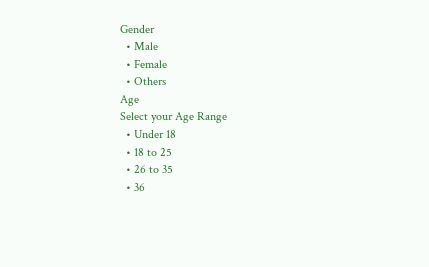Gender
  • Male
  • Female
  • Others
Age
Select your Age Range
  • Under 18
  • 18 to 25
  • 26 to 35
  • 36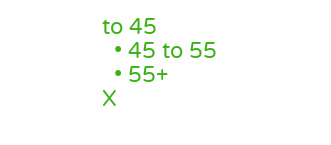to 45
  • 45 to 55
  • 55+
X